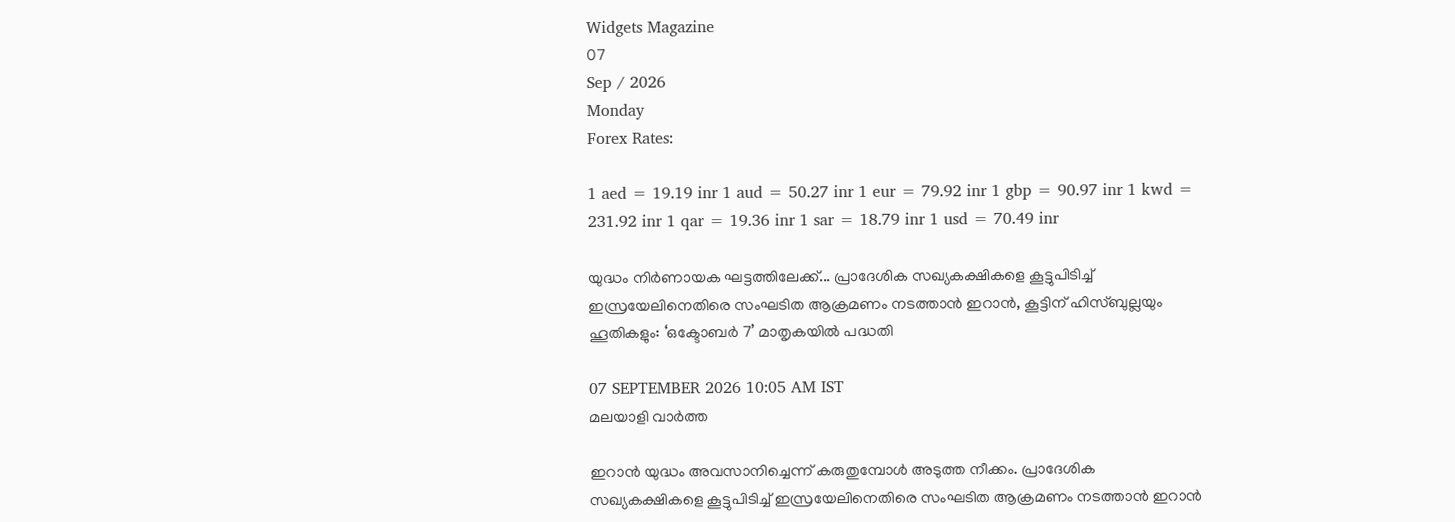Widgets Magazine
07
Sep / 2026
Monday
Forex Rates:

1 aed = 19.19 inr 1 aud = 50.27 inr 1 eur = 79.92 inr 1 gbp = 90.97 inr 1 kwd = 231.92 inr 1 qar = 19.36 inr 1 sar = 18.79 inr 1 usd = 70.49 inr

യുദ്ധം നിർണായക ഘട്ടത്തിലേക്ക്... പ്രാദേശിക സഖ്യകക്ഷികളെ കൂട്ടുപിടിച്ച് ഇസ്രയേലിനെതിരെ സംഘടിത ആക്രമണം നടത്താൻ ഇറാൻ, കൂട്ടിന് ഹിസ്ബുല്ലയും ഹൂതികളും: ‘ഒക്ടോബർ 7’ മാതൃകയിൽ പദ്ധതി

07 SEPTEMBER 2026 10:05 AM IST
മലയാളി വാര്‍ത്ത

ഇറാൻ യുദ്ധം അവസാനിച്ചെന്ന് കരുതുമ്പോൾ അടുത്ത നീക്കം. പ്രാദേശിക സഖ്യകക്ഷികളെ കൂട്ടുപിടിച്ച് ഇസ്രയേലിനെതിരെ സംഘടിത ആക്രമണം നടത്താൻ ഇറാൻ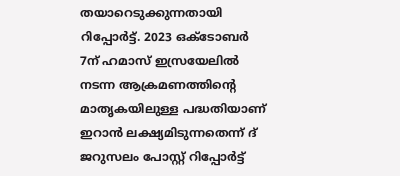തയാറെടുക്കുന്നതായി റിപ്പോർട്ട്. 2023 ഒക്ടോബർ 7ന് ഹമാസ് ഇസ്രയേലിൽ നടന്ന ആക്രമണത്തിന്റെ മാതൃകയിലുള്ള പദ്ധതിയാണ് ഇറാൻ ലക്ഷ്യമിടുന്നതെന്ന് ദ് ജറുസലം പോസ്റ്റ് റിപ്പോർട്ട്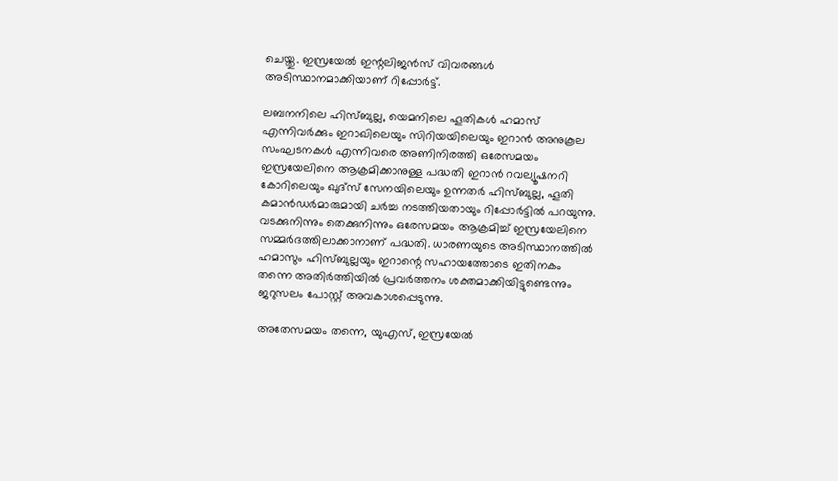ചെയ്തു. ഇസ്രയേൽ ഇന്റലിജൻസ് വിവരങ്ങൾ അടിസ്ഥാനമാക്കിയാണ് റിപ്പോർട്ട്.

ലബനനിലെ ഹിസ്ബുല്ല, യെമനിലെ ഹൂതികൾ ഹമാസ് എന്നിവർക്കും ഇറാഖിലെയും സിറിയയിലെയും ഇറാൻ അനുകൂല സംഘടനകൾ എന്നിവരെ അണിനിരത്തി ഒരേസമയം ഇസ്രയേലിനെ ആക്രമിക്കാനുള്ള പദ്ധതി ഇറാൻ റവല്യൂഷനറി കോറിലെയും ഖുദ്സ് സേനയിലെയും ഉന്നതർ ഹിസ്ബുല്ല, ഹൂതി കമാൻഡർമാരുമായി ചർച്ച നടത്തിയതായും റിപ്പോർട്ടിൽ പറയുന്നു. വടക്കുനിന്നും തെക്കുനിന്നും ഒരേസമയം ആക്രമിച്ച് ഇസ്രയേലിനെ സമ്മർദത്തിലാക്കാനാണ് പദ്ധതി. ധാരണയുടെ അടിസ്ഥാനത്തിൽ ഹമാസും ഹിസ്ബുല്ലയും ഇറാന്റെ സഹായത്തോടെ ഇതിനകം തന്നെ അതിർത്തിയിൽ പ്രവർത്തനം ശക്തമാക്കിയിട്ടുണ്ടെന്നും ജറുസലം പോസ്റ്റ് അവകാശപ്പെടുന്നു.

അതേസമയം തന്നെ, യുഎസ്, ഇസ്രയേൽ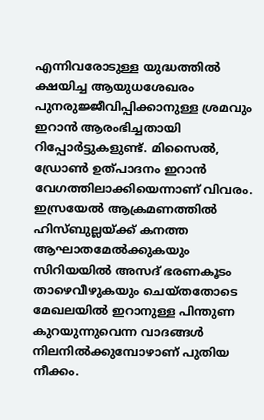എന്നിവരോടുള്ള യുദ്ധത്തിൽ ക്ഷയിച്ച ആയുധശേഖരം പുനരുജ്ജീവിപ്പിക്കാനുള്ള ശ്രമവും ഇറാൻ ആരംഭിച്ചതായി റിപ്പോർട്ടുകളുണ്ട്. മിസൈൽ, ഡ്രോൺ ഉത്പാദനം ഇറാൻ വേഗത്തിലാക്കിയെന്നാണ് വിവരം. ഇസ്രയേൽ ആക്രമണത്തിൽ ഹിസ്ബുല്ലയ്ക്ക് കനത്ത ആഘാതമേൽക്കുകയും സിറിയയിൽ അസദ് ഭരണകൂടം താഴെവീഴുകയും ചെയ്തതോടെ മേഖലയിൽ ഇറാനുള്ള പിന്തുണ കുറയുന്നുവെന്ന വാദങ്ങൾ നിലനിൽക്കുമ്പോഴാണ് പുതിയ നീക്കം.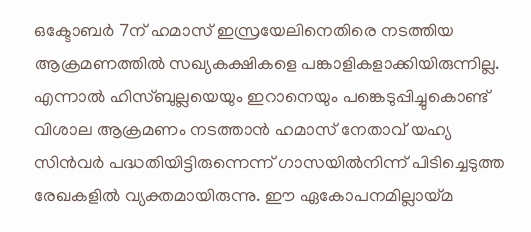ഒക്ടോബർ 7ന് ഹമാസ് ഇസ്രയേലിനെതിരെ നടത്തിയ ആക്രമണത്തിൽ സഖ്യകക്ഷികളെ പങ്കാളികളാക്കിയിരുന്നില്ല. എന്നാൽ ഹിസ്ബുല്ലയെയും ഇറാനെയും പങ്കെടുപ്പിച്ചുകൊണ്ട് വിശാല ആക്രമണം നടത്താൻ ഹമാസ് നേതാവ് യഹ്യ സിൻവർ പദ്ധതിയിട്ടിരുന്നെന്ന് ഗാസയിൽനിന്ന് പിടിച്ചെടുത്ത രേഖകളിൽ വ്യക്തമായിരുന്നു. ഈ ഏകോപനമില്ലായ്മ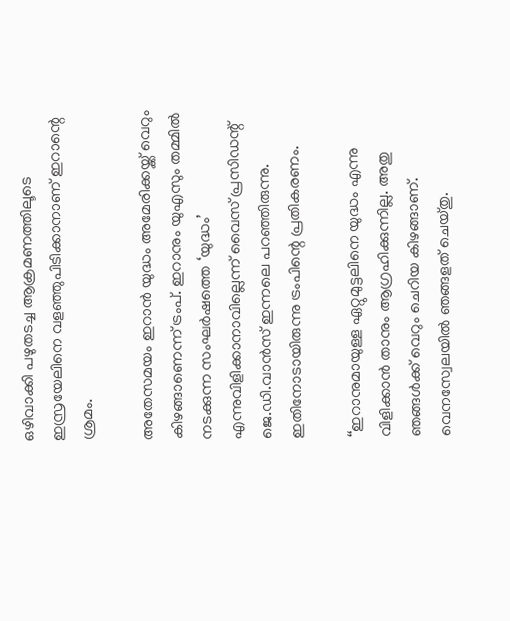ഒഴിവാക്കി പഴുതടച്ച ആക്രമണത്തിലൂടെ ഇസ്രയേലിനെ വളഞ്ഞുപിടിക്കാനാണ് ഇറാന്റെ ശ്രമം.

അതേസമയം ഇറാൻ യുദ്ധം അമേരിക്കയ്ക്ക് വെറും കിഴങ്ങാണെന്ന് ട്രംപ്. ഇറാനും യുഎസും തമ്മിൽ നടക്കുന്ന സംഘർഷത്തെ ‘യുദ്ധം’ എന്നുവിളിക്കാനാവില്ലെന്ന് വൈസ് പ്രസിഡന്റ് ജെ.ഡി.വാൻസ് ഇന്നലെ പറഞ്ഞിരുന്നു. ഇതിനോടായിരുന്നു ട്രംപിന്റെ പ്രതികരണം.

‘‘ഇറാനുമായുള്ള ഏറ്റുമുട്ടലിനെ യുദ്ധം എന്നു വിളിക്കാൻ താനും ആഗ്രഹിക്കുന്നില്ല. അതു ഞങ്ങൾക്ക് വെറും ചെറിയ കിഴങ്ങാണ്. വെനസ്വേലയിൽ ഞങ്ങളത് ചെയ്തു.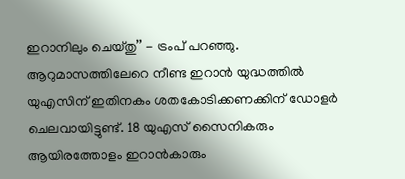ഇറാനിലും ചെയ്തു’’ - ട്രംപ് പറഞ്ഞു. ആറുമാസത്തിലേറെ നീണ്ട ഇറാൻ യുദ്ധത്തിൽ യുഎസിന് ഇതിനകം ശതകോടിക്കണക്കിന് ഡോളർ ചെലവായിട്ടുണ്ട്. 18 യുഎസ് സൈനികരും ആയിരത്തോളം ഇറാൻകാരും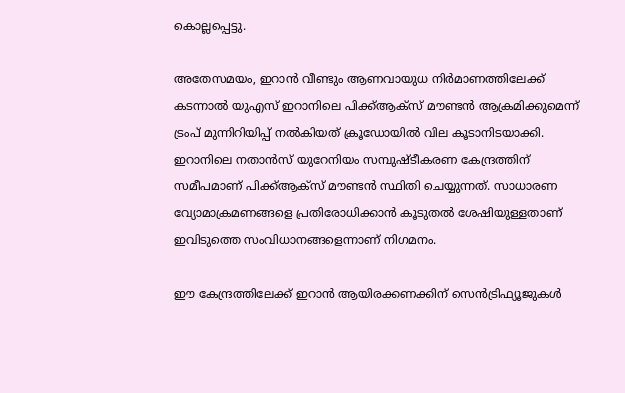കൊല്ലപ്പെട്ടു.

അതേസമയം, ഇറാൻ വീണ്ടും ആണവായുധ നിർമാണത്തിലേക്ക് കടന്നാൽ യുഎസ് ഇറാനിലെ പിക്ക്ആക്സ് മൗണ്ടൻ ആക്രമിക്കുമെന്ന് ട്രംപ് മുന്നിറിയിപ്പ് നൽകിയത് ക്രൂഡോയിൽ വില കൂടാനിടയാക്കി. ഇറാനിലെ നതാൻസ് യുറേനിയം സമ്പുഷ്ടീകരണ കേന്ദ്രത്തിന് സമീപമാണ് പിക്ക്ആക്സ് മൗണ്ടൻ സ്ഥിതി ചെയ്യുന്നത്. സാധാരണ വ്യോമാക്രമണങ്ങളെ പ്രതിരോധിക്കാൻ കൂടുതൽ ശേഷിയുള്ളതാണ് ഇവിടുത്തെ സംവിധാനങ്ങളെന്നാണ് നിഗമനം.

ഈ കേന്ദ്രത്തിലേക്ക് ഇറാൻ ആയിരക്കണക്കിന് സെൻട്രിഫ്യൂജുകൾ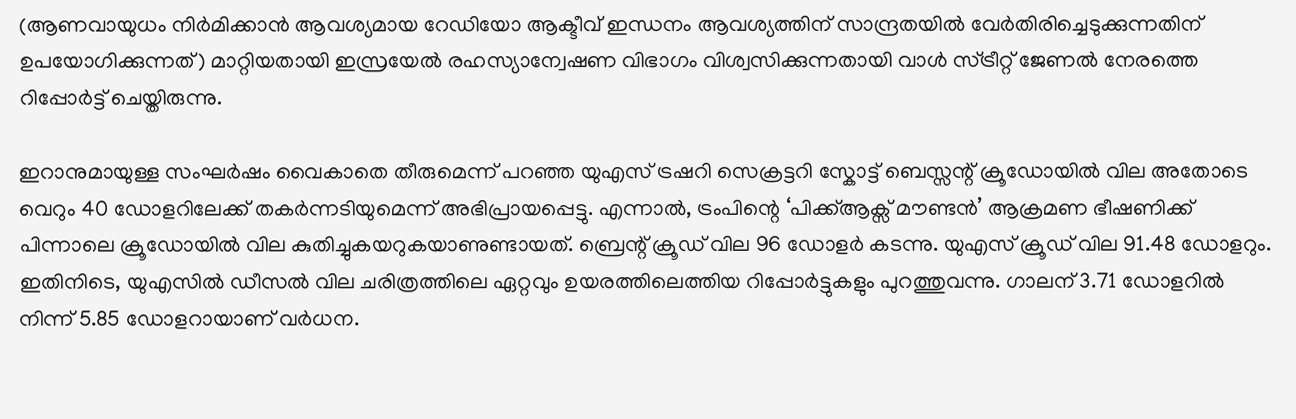(ആണവായുധം നിർമിക്കാൻ ആവശ്യമായ റേഡിയോ ആക്ടീവ് ഇന്ധനം ആവശ്യത്തിന് സാന്ദ്രതയിൽ വേർതിരിച്ചെടുക്കുന്നതിന് ഉപയോഗിക്കുന്നത്) മാറ്റിയതായി ഇസ്രയേൽ രഹസ്യാന്വേഷണ വിഭാഗം വിശ്വസിക്കുന്നതായി വാൾ സ്ട്രീറ്റ് ജേണൽ നേരത്തെ റിപ്പോർട്ട് ചെയ്തിരുന്നു.

ഇറാനുമായുള്ള സംഘർഷം വൈകാതെ തീരുമെന്ന് പറഞ്ഞ യുഎസ് ട്രഷറി സെക്രട്ടറി സ്കോട്ട് ബെസ്സന്റ് ക്രൂഡോയിൽ വില അതോടെ വെറും 40 ഡോളറിലേക്ക് തകർന്നടിയുമെന്ന് അഭിപ്രായപ്പെട്ടു. എന്നാൽ, ട്രംപിന്റെ ‘പിക്ക്ആക്സ് മൗണ്ടൻ’ ആക്രമണ ഭീഷണിക്ക് പിന്നാലെ ക്രൂഡോയിൽ വില കുതിച്ചുകയറുകയാണുണ്ടായത്. ബ്രെന്റ് ക്രൂഡ് വില 96 ഡോളർ കടന്നു. യുഎസ് ക്രൂഡ് വില 91.48 ഡോളറും. ഇതിനിടെ, യുഎസിൽ ഡീസൽ വില ചരിത്രത്തിലെ ഏറ്റവും ഉയരത്തിലെത്തിയ റിപ്പോർട്ടുകളും പുറത്തുവന്നു. ഗാലന് 3.71 ഡോളറിൽ നിന്ന് 5.85 ഡോളറായാണ് വർധന.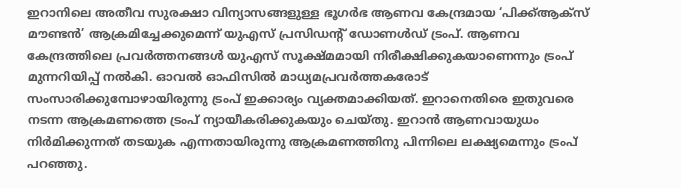ഇറാനിലെ അതീവ സുരക്ഷാ വിന്യാസങ്ങളുള്ള ഭൂഗർഭ ആണവ കേന്ദ്രമായ ‘പിക്ക്ആക്സ് മൗണ്ടൻ’ ആക്രമിച്ചേക്കുമെന്ന് യുഎസ് പ്രസിഡന്റ് ഡോണൾഡ് ട്രംപ്. ആണവ കേന്ദ്രത്തിലെ പ്രവർത്തനങ്ങൾ യുഎസ് സൂക്ഷ്മമായി നിരീക്ഷിക്കുകയാണെന്നും ട്രംപ് മുന്നറിയിപ്പ് നൽകി. ഓവൽ ഓഫിസിൽ മാധ്യമപ്രവർത്തകരോട് സംസാരിക്കുമ്പോഴായിരുന്നു ട്രംപ് ഇക്കാര്യം വ്യക്തമാക്കിയത്. ഇറാനെതിരെ ഇതുവരെ നടന്ന ആക്രമണത്തെ ട്രംപ് ന്യായീകരിക്കുകയും ചെയ്തു. ഇറാൻ ആണവായുധം നിർമിക്കുന്നത് തടയുക എന്നതായിരുന്നു ആക്രമണത്തിനു പിന്നിലെ ലക്ഷ്യമെന്നും ട്രംപ് പറഞ്ഞു.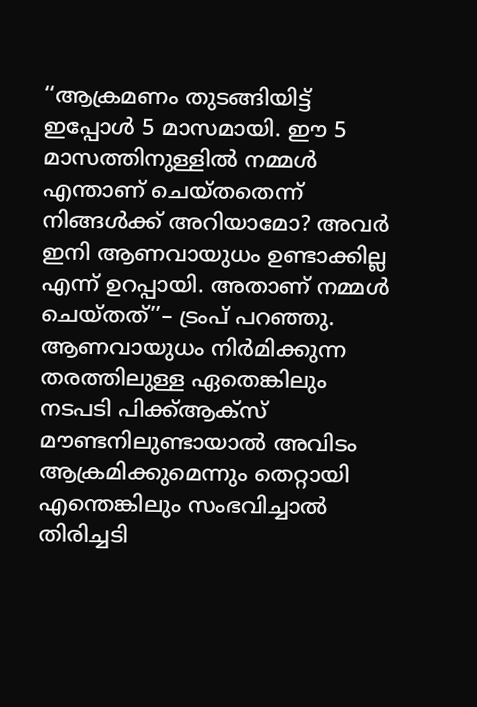‘‘ആക്രമണം തുടങ്ങിയിട്ട് ഇപ്പോൾ 5 മാസമായി. ഈ 5 മാസത്തിനുള്ളിൽ നമ്മൾ എന്താണ് ചെയ്തതെന്ന് നിങ്ങൾക്ക് അറിയാമോ? അവർ ഇനി ആണവായുധം ഉണ്ടാക്കില്ല എന്ന് ഉറപ്പായി. അതാണ് നമ്മൾ ചെയ്തത്’’– ട്രംപ് പറഞ്ഞു. ആണവായുധം നിർമിക്കുന്ന തരത്തിലുള്ള ഏതെങ്കിലും നടപടി പിക്ക്ആക്സ് മൗണ്ടനിലുണ്ടായാൽ അവിടം ആക്രമിക്കുമെന്നും തെറ്റായി എന്തെങ്കിലും സംഭവിച്ചാൽ തിരിച്ചടി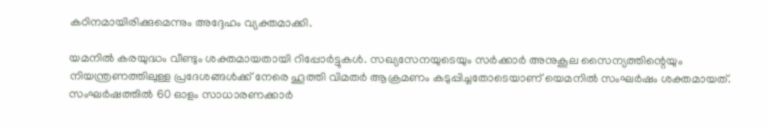കഠിനമായിരിക്കുമെന്നും അദ്ദേഹം വ്യക്തമാക്കി.

യമനിൽ കരയുദ്ധം വീണ്ടും ശക്തമായതായി റിപ്പോർട്ടുകൾ. സഖ്യസേനയുടെയും സർക്കാർ അനുകൂല സൈന്യത്തിന്റെയും നിയന്ത്രണത്തിലുള്ള പ്രദേശങ്ങൾക്ക് നേരെ ഹൂത്തി വിമതർ ആക്രമണം കടുപ്പിച്ചതോടെയാണ് യെമനിൽ സംഘർഷം ശക്തമായത്. സംഘർഷത്തിൽ 60 ഓളം സാധാരണക്കാർ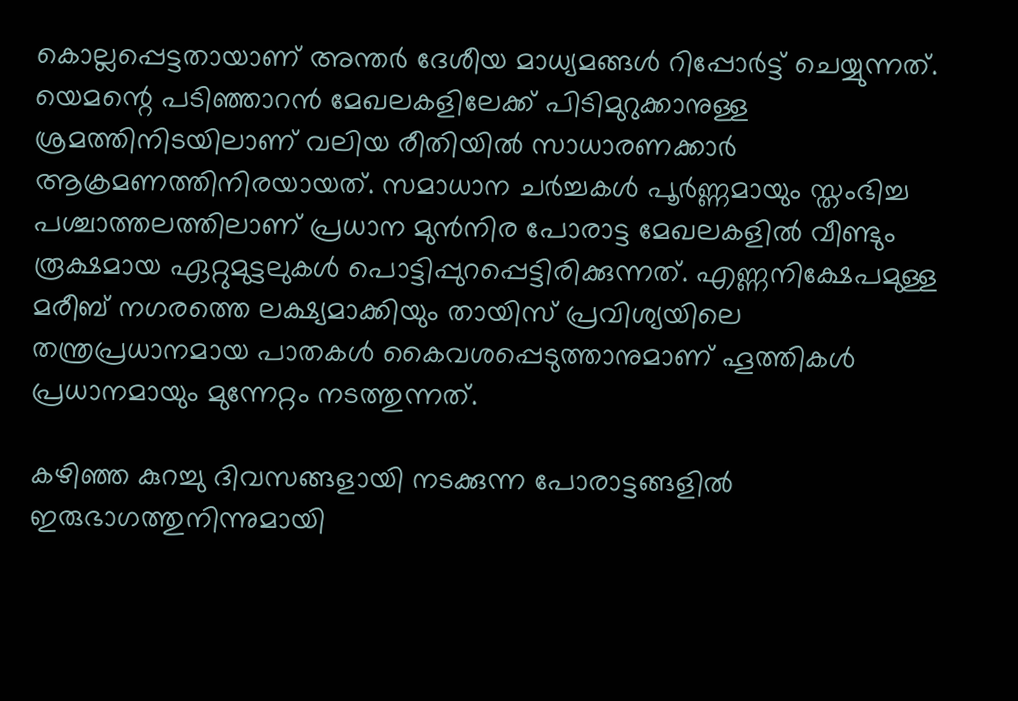കൊല്ലപ്പെട്ടതായാണ് അന്തർ ദേശീയ മാധ്യമങ്ങൾ റിപ്പോർട്ട് ചെയ്യുന്നത്. യെമന്റെ പടിഞ്ഞാറൻ മേഖലകളിലേക്ക് പിടിമുറുക്കാനുള്ള ശ്രമത്തിനിടയിലാണ് വലിയ രീതിയിൽ സാധാരണക്കാർ ആക്രമണത്തിനിരയായത്. സമാധാന ചർച്ചകൾ പൂർണ്ണമായും സ്തംഭിച്ച പശ്ചാത്തലത്തിലാണ് പ്രധാന മുൻനിര പോരാട്ട മേഖലകളിൽ വീണ്ടും രൂക്ഷമായ ഏറ്റുമുട്ടലുകൾ പൊട്ടിപ്പുറപ്പെട്ടിരിക്കുന്നത്. എണ്ണനിക്ഷേപമുള്ള മരീബ് നഗരത്തെ ലക്ഷ്യമാക്കിയും തായിസ് പ്രവിശ്യയിലെ തന്ത്രപ്രധാനമായ പാതകൾ കൈവശപ്പെടുത്താനുമാണ് ഹൂത്തികൾ പ്രധാനമായും മുന്നേറ്റം നടത്തുന്നത്.

കഴിഞ്ഞ കുറച്ചു ദിവസങ്ങളായി നടക്കുന്ന പോരാട്ടങ്ങളിൽ ഇരുഭാഗത്തുനിന്നുമായി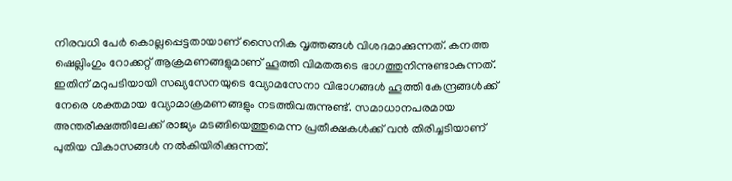നിരവധി പേർ കൊല്ലപ്പെട്ടതായാണ് സൈനിക വൃത്തങ്ങൾ വിശദമാക്കുന്നത്. കനത്ത ഷെല്ലിംഗും റോക്കറ്റ് ആക്രമണങ്ങളുമാണ് ഹൂത്തി വിമതരുടെ ഭാഗത്തുനിന്നുണ്ടാകുന്നത്. ഇതിന് മറുപടിയായി സഖ്യസേനയുടെ വ്യോമസേനാ വിഭാഗങ്ങൾ ഹൂത്തി കേന്ദ്രങ്ങൾക്ക് നേരെ ശക്തമായ വ്യോമാക്രമണങ്ങളും നടത്തിവരുന്നുണ്ട്. സമാധാനപരമായ അന്തരീക്ഷത്തിലേക്ക് രാജ്യം മടങ്ങിയെത്തുമെന്ന പ്രതീക്ഷകൾക്ക് വൻ തിരിച്ചടിയാണ് പുതിയ വികാസങ്ങൾ നൽകിയിരിക്കുന്നത്.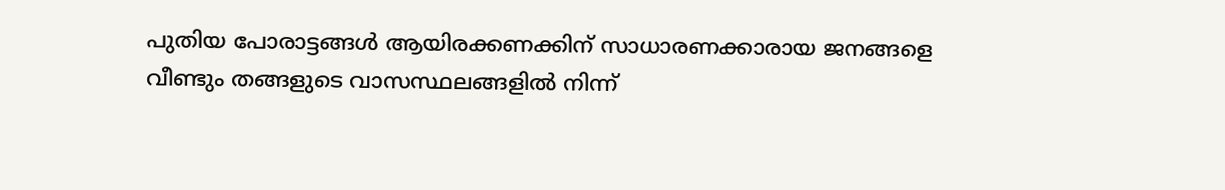പുതിയ പോരാട്ടങ്ങൾ ആയിരക്കണക്കിന് സാധാരണക്കാരായ ജനങ്ങളെ വീണ്ടും തങ്ങളുടെ വാസസ്ഥലങ്ങളിൽ നിന്ന്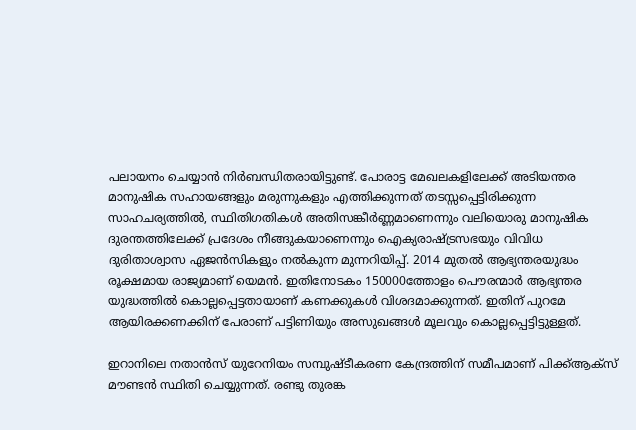പലായനം ചെയ്യാൻ നിർബന്ധിതരായിട്ടുണ്ട്. പോരാട്ട മേഖലകളിലേക്ക് അടിയന്തര മാനുഷിക സഹായങ്ങളും മരുന്നുകളും എത്തിക്കുന്നത് തടസ്സപ്പെട്ടിരിക്കുന്ന സാഹചര്യത്തിൽ, സ്ഥിതിഗതികൾ അതിസങ്കീർണ്ണമാണെന്നും വലിയൊരു മാനുഷിക ദുരന്തത്തിലേക്ക് പ്രദേശം നീങ്ങുകയാണെന്നും ഐക്യരാഷ്ട്രസഭയും വിവിധ ദുരിതാശ്വാസ ഏജൻസികളും നൽകുന്ന മുന്നറിയിപ്പ്. 2014 മുതൽ ആഭ്യന്തരയുദ്ധം രൂക്ഷമായ രാജ്യമാണ് യെമൻ. ഇതിനോടകം 150000ത്തോളം പൌരന്മാർ ആഭ്യന്തര യുദ്ധത്തിൽ കൊല്ലപ്പെട്ടതായാണ് കണക്കുകൾ വിശദമാക്കുന്നത്. ഇതിന് പുറമേ ആയിരക്കണക്കിന് പേരാണ് പട്ടിണിയും അസുഖങ്ങൾ മൂലവും കൊല്ലപ്പെട്ടിട്ടുള്ളത്.

ഇറാനിലെ നതാൻസ് യുറേനിയം സമ്പുഷ്ടീകരണ കേന്ദ്രത്തിന് സമീപമാണ് പിക്ക്ആക്സ് മൗണ്ടൻ സ്ഥിതി ചെയ്യുന്നത്. രണ്ടു തുരങ്ക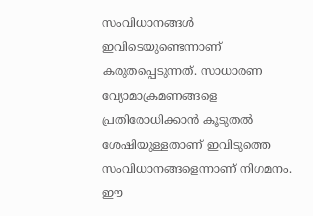സംവിധാനങ്ങൾ ഇവിടെയുണ്ടെന്നാണ് കരുതപ്പെടുന്നത്. സാധാരണ വ്യോമാക്രമണങ്ങളെ പ്രതിരോധിക്കാൻ കൂടുതൽ ശേഷിയുള്ളതാണ് ഇവിടുത്തെ സംവിധാനങ്ങളെന്നാണ് നിഗമനം. ഈ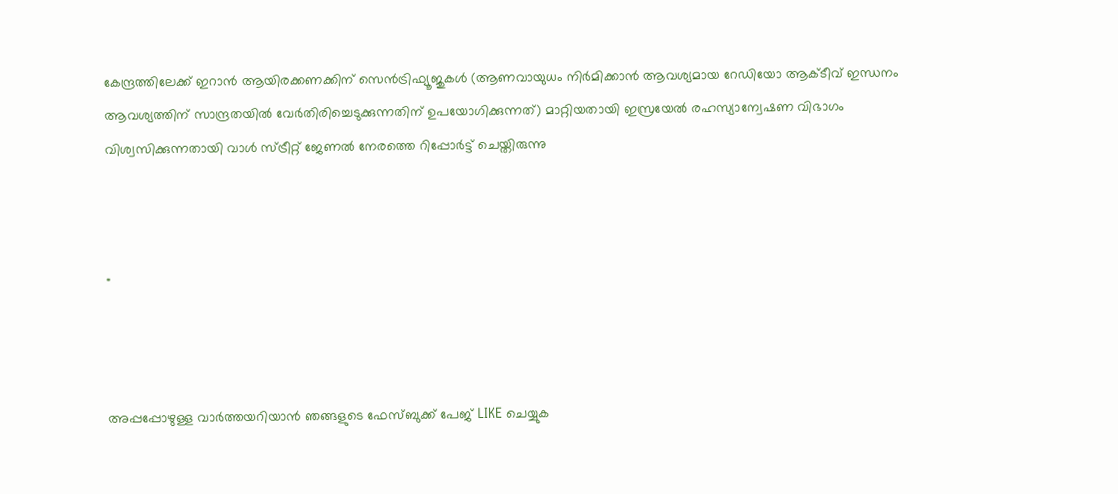കേന്ദ്രത്തിലേക്ക് ഇറാൻ ആയിരക്കണക്കിന് സെൻട്രിഫ്യൂജുകൾ (ആണവായുധം നിർമിക്കാൻ ആവശ്യമായ റേഡിയോ ആക്ടീവ് ഇന്ധനം ആവശ്യത്തിന് സാന്ദ്രതയിൽ വേർതിരിച്ചെടുക്കുന്നതിന് ഉപയോഗിക്കുന്നത്) മാറ്റിയതായി ഇസ്രയേൽ രഹസ്യാന്വേഷണ വിഭാഗം വിശ്വസിക്കുന്നതായി വാൾ സ്ട്രീറ്റ് ജേണൽ നേരത്തെ റിപ്പോർട്ട് ചെയ്തിരുന്നു



"



അപ്പപ്പോഴുള്ള വാര്‍ത്തയറിയാന്‍ ഞങ്ങളുടെ ഫേസ്‌ബുക്ക്‌ പേജ് LIKE ചെയ്യുക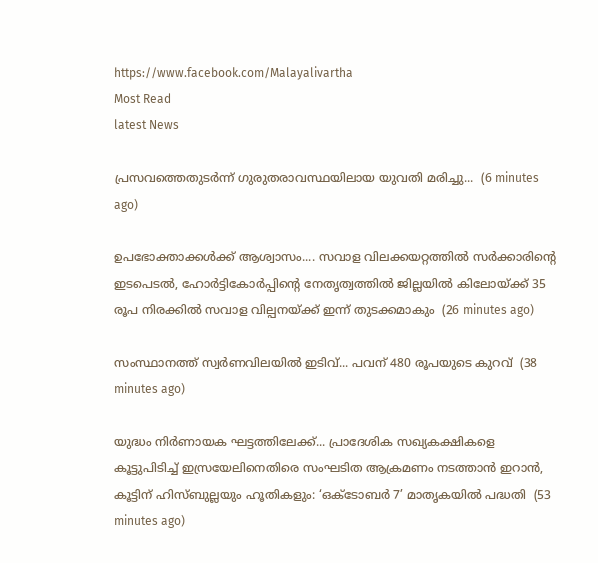https://www.facebook.com/Malayalivartha
Most Read
latest News

പ്രസവത്തെതുടർന്ന് ഗുരുതരാവസ്ഥയിലായ യുവതി മരിച്ചു...  (6 minutes ago)

ഉപഭോക്താക്കൾക്ക് ആശ്വാസം.... സവാള വിലക്കയറ്റത്തിൽ സർക്കാരിന്റെ ഇടപെടൽ, ഹോർട്ടികോർപ്പിന്റെ നേതൃത്വത്തിൽ ജില്ലയിൽ കിലോയ്ക്ക് 35 രൂപ നിരക്കിൽ സവാള വില്പനയ്ക്ക് ഇന്ന് തുടക്കമാകും  (26 minutes ago)

സംസ്ഥാനത്ത് സ്വര്‍ണവിലയില്‍ ഇടിവ്... പവന് 480 രൂപയുടെ കുറവ്  (38 minutes ago)

യുദ്ധം നിർണായക ഘട്ടത്തിലേക്ക്... പ്രാദേശിക സഖ്യകക്ഷികളെ കൂട്ടുപിടിച്ച് ഇസ്രയേലിനെതിരെ സംഘടിത ആക്രമണം നടത്താൻ ഇറാൻ, കൂട്ടിന് ഹിസ്ബുല്ലയും ഹൂതികളും: ‘ഒക്ടോബർ 7’ മാതൃകയിൽ പദ്ധതി  (53 minutes ago)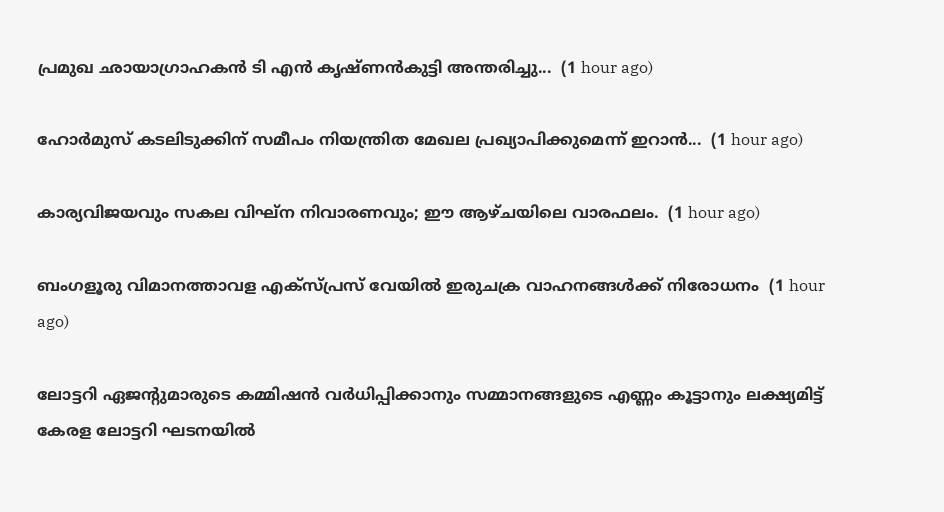പ്രമുഖ ഛായാഗ്രാഹകൻ ടി എൻ കൃഷ്ണൻകുട്ടി അന്തരിച്ചു...  (1 hour ago)

ഹോർമുസ് കടലിടുക്കിന് സമീപം നിയന്ത്രിത മേഖല പ്രഖ്യാപിക്കുമെന്ന് ഇറാൻ...  (1 hour ago)

കാര്യവിജയവും സകല വിഘ്ന നിവാരണവും; ഈ ആഴ്ചയിലെ വാരഫലം.  (1 hour ago)

ബംഗളൂരു വിമാനത്താവള എക്സ്പ്രസ് വേയിൽ ഇരുചക്ര വാഹനങ്ങൾക്ക് നിരോധനം  (1 hour ago)

ലോട്ടറി ഏജന്റുമാരുടെ കമ്മിഷൻ വർധിപ്പിക്കാനും സമ്മാനങ്ങളുടെ എണ്ണം കൂട്ടാനും ലക്ഷ്യമിട്ട് കേരള ലോട്ടറി ഘടനയിൽ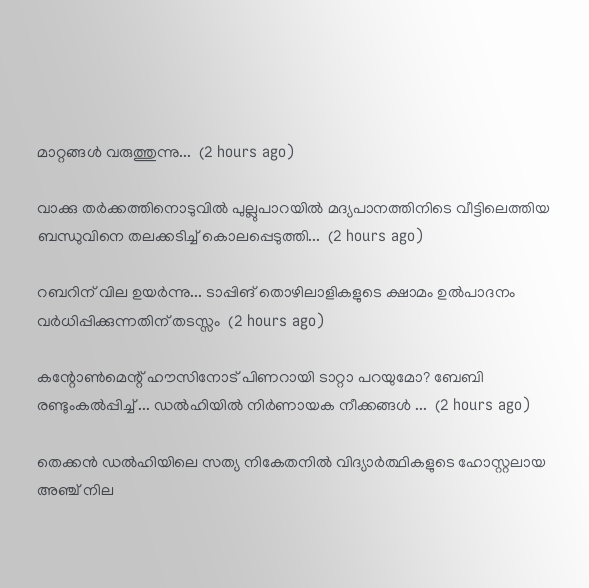മാറ്റങ്ങൾ വരുത്തുന്നു...  (2 hours ago)

വാക്കു തർക്കത്തിനൊടുവിൽ പുല്ലുപാറയിൽ മദ്യപാനത്തിനിടെ വീട്ടിലെത്തിയ ബന്ധുവിനെ തലക്കടിച്ച് കൊലപ്പെടുത്തി...  (2 hours ago)

റബറിന് വില ഉയർന്നു... ടാപ്പിങ് തൊഴിലാളികളുടെ ക്ഷാമം ഉൽപാദനം വർധിപ്പിക്കുന്നതിന് തടസ്സം  (2 hours ago)

കന്റോൺമെന്റ് ഹൗസിനോട് പിണറായി ടാറ്റാ പറയുമോ? ബേബി രണ്ടുംകൽപ്പിച്ച് ... ഡൽഹിയിൽ നിർണായക നീക്കങ്ങൾ ...  (2 hours ago)

തെക്കൻ ഡൽഹിയിലെ സത്യ നികേതനിൽ വിദ്യാർത്ഥികളുടെ ഹോസ്റ്റലായ അഞ്ച് നില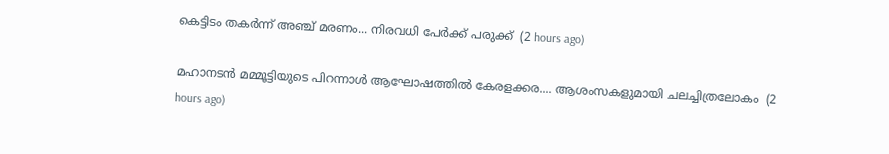കെട്ടിടം തകർന്ന് അഞ്ച് മരണം... നിരവധി പേർക്ക് പരുക്ക്  (2 hours ago)

മഹാനടന്‍ മമ്മൂട്ടിയുടെ പിറന്നാള്‍ ആഘോഷത്തിൽ കേരളക്കര.... ആശംസകളുമായി ചലച്ചിത്രലോകം  (2 hours ago)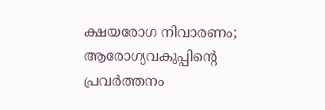ക്ഷയരോഗ നിവാരണം; ആരോഗ്യവകുപ്പിന്റെ പ്രവർത്തനം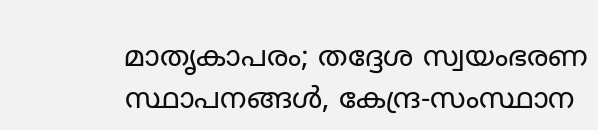മാതൃകാപരം; തദ്ദേശ സ്വയംഭരണ സ്ഥാപനങ്ങൾ, കേന്ദ്ര-സംസ്ഥാന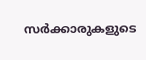സർക്കാരുകളുടെ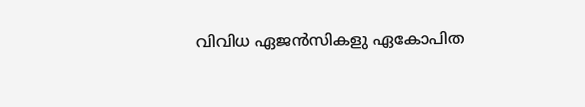വിവിധ ഏജൻസികളു ഏകോപിത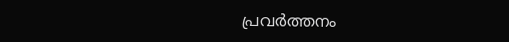പ്രവർത്തനം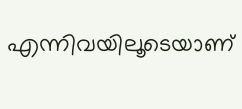എന്നിവയിലൂടെയാണ്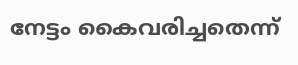നേട്ടം കൈവരിച്ചതെന്ന്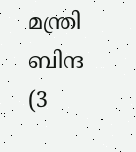മന്ത്രി ബിന്ദ  (3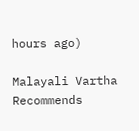hours ago)

Malayali Vartha Recommends